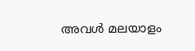അവള്‍ മലയാളം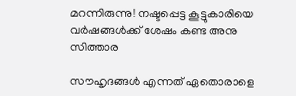മറന്നിരുന്നു! നഷ്ടപ്പെട്ട കൂട്ടുകാരിയെ വര്‍ഷങ്ങള്‍ക്ക് ശേഷം കണ്ട അനു സിത്താര

സൗഹൃദങ്ങള്‍ എന്നത് ഏതൊരാളെ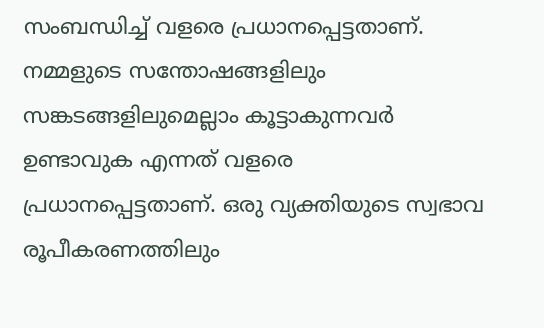സംബന്ധിച്ച് വളരെ പ്രധാനപ്പെട്ടതാണ്. നമ്മളുടെ സന്തോഷങ്ങളിലും സങ്കടങ്ങളിലുമെല്ലാം കൂട്ടാകുന്നവര്‍ ഉണ്ടാവുക എന്നത് വളരെ പ്രധാനപ്പെട്ടതാണ്. ഒരു വ്യക്തിയുടെ സ്വഭാവ രൂപീകരണത്തിലും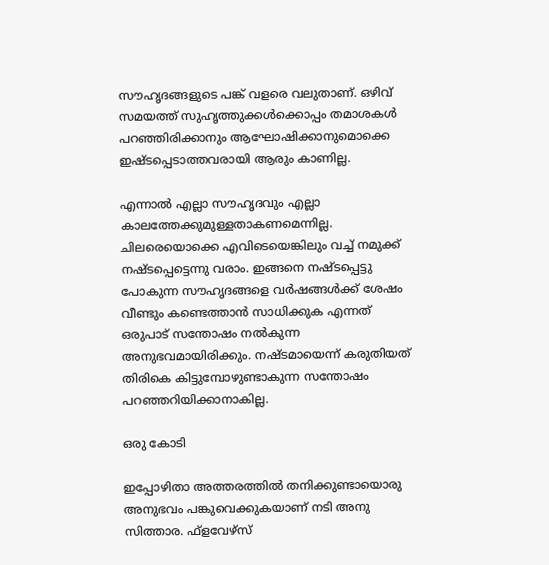സൗഹൃദങ്ങളുടെ പങ്ക് വളരെ വലുതാണ്. ഒഴിവ് സമയത്ത് സുഹൃത്തുക്കള്‍ക്കൊപ്പം തമാശകള്‍ പറഞ്ഞിരിക്കാനും ആഘോഷിക്കാനുമൊക്കെ ഇഷ്ടപ്പെടാത്തവരായി ആരും കാണില്ല.

എന്നാല്‍ എല്ലാ സൗഹൃദവും എല്ലാ കാലത്തേക്കുമുള്ളതാകണമെന്നില്ല. ചിലരെയൊക്കെ എവിടെയെങ്കിലും വച്ച് നമുക്ക് നഷ്ടപ്പെട്ടെന്നു വരാം. ഇങ്ങനെ നഷ്ടപ്പെട്ടു പോകുന്ന സൗഹൃദങ്ങളെ വര്‍ഷങ്ങള്‍ക്ക് ശേഷം വീണ്ടും കണ്ടെത്താന്‍ സാധിക്കുക എന്നത് ഒരുപാട് സന്തോഷം നല്‍കുന്ന അനുഭവമായിരിക്കും. നഷ്ടമായെന്ന് കരുതിയത് തിരികെ കിട്ടുമ്പോഴുണ്ടാകുന്ന സന്തോഷം പറഞ്ഞറിയിക്കാനാകില്ല.

ഒരു കോടി

ഇപ്പോഴിതാ അത്തരത്തില്‍ തനിക്കുണ്ടായൊരു അനുഭവം പങ്കുവെക്കുകയാണ് നടി അനു സിത്താര. ഫ്‌ളവേഴ്‌സ്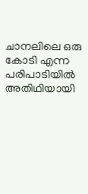ചാനലിലെ ഒരു കോടി എന്ന പരിപാടിയില്‍ അതിഥിയായി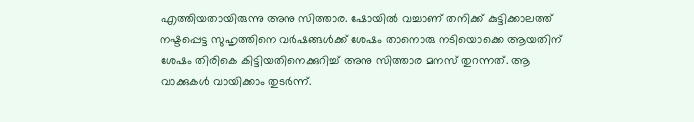എത്തിയതായിരുന്നു അനു സിത്താര. ഷോയില്‍ വച്ചാണ് തനിക്ക് കുട്ടിക്കാലത്ത് നഷ്ടപ്പെട്ട സുഹൃത്തിനെ വര്‍ഷങ്ങള്‍ക്ക് ശേഷം താനൊരു നടിയൊക്കെ ആയതിന് ശേഷം തിരികെ കിട്ടിയതിനെക്കുറിച്ച് അനു സിത്താര മനസ് തുറന്നത്. ആ വാക്കുകള്‍ വായിക്കാം തുടര്‍ന്ന്.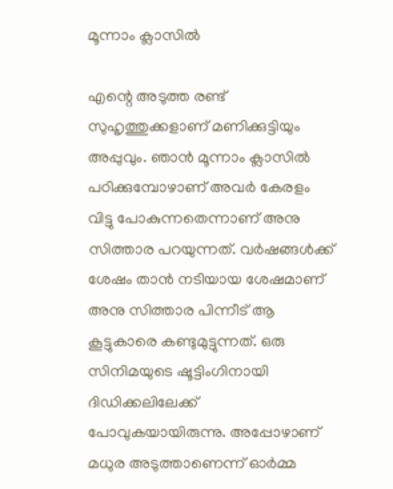മൂന്നാം ക്ലാസില്‍

എന്റെ അടുത്ത രണ്ട് സുഹൃത്തുക്കളാണ് മണിക്കുട്ടിയും അപ്പുവും. ഞാന്‍ മൂന്നാം ക്ലാസില്‍ പഠിക്കുമ്പോഴാണ് അവര്‍ കേരളം വിട്ടു പോകുന്നതെന്നാണ് അനു സിത്താര പറയുന്നത്. വര്‍ഷങ്ങള്‍ക്ക് ശേഷം താന്‍ നടിയായ ശേഷമാണ് അനു സിത്താര പിന്നീട് ആ കൂട്ടുകാരെ കണ്ടുമുട്ടുന്നത്. ഒരു സിനിമയുടെ ഷൂട്ടിംഗിനായി ദിഡിക്കലിലേക്ക് പോവുകയായിരുന്നു. അപ്പോഴാണ് മധുര അടുത്താണെന്ന് ഓര്‍മ്മ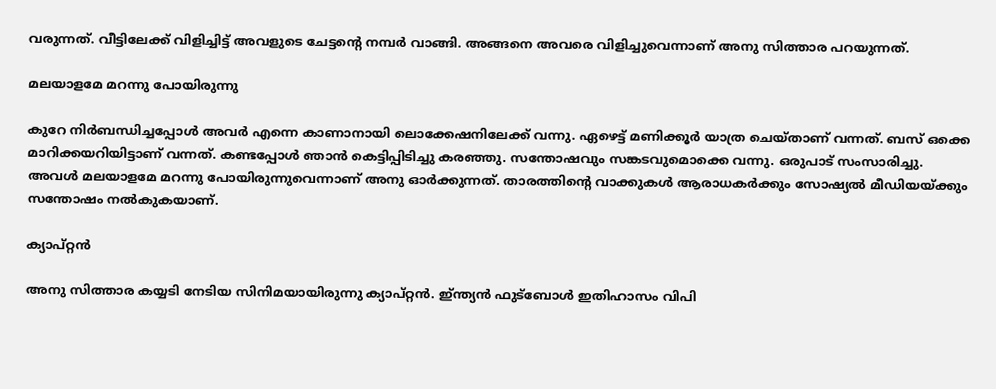വരുന്നത്. വീട്ടിലേക്ക് വിളിച്ചിട്ട് അവളുടെ ചേട്ടന്റെ നമ്പര്‍ വാങ്ങി. അങ്ങനെ അവരെ വിളിച്ചുവെന്നാണ് അനു സിത്താര പറയുന്നത്.

മലയാളമേ മറന്നു പോയിരുന്നു

കുറേ നിര്‍ബന്ധിച്ചപ്പോള്‍ അവര്‍ എന്നെ കാണാനായി ലൊക്കേഷനിലേക്ക് വന്നു. ഏഴെട്ട് മണിക്കൂര്‍ യാത്ര ചെയ്താണ് വന്നത്. ബസ് ഒക്കെ മാറിക്കയറിയിട്ടാണ് വന്നത്. കണ്ടപ്പോള്‍ ഞാന്‍ കെട്ടിപ്പിടിച്ചു കരഞ്ഞു. സന്തോഷവും സങ്കടവുമൊക്കെ വന്നു. ഒരുപാട് സംസാരിച്ചു. അവള്‍ മലയാളമേ മറന്നു പോയിരുന്നുവെന്നാണ് അനു ഓര്‍ക്കുന്നത്. താരത്തിന്റെ വാക്കുകള്‍ ആരാധകര്‍ക്കും സോഷ്യല്‍ മീഡിയയ്ക്കും സന്തോഷം നല്‍കുകയാണ്.

ക്യാപ്റ്റന്‍

അനു സിത്താര കയ്യടി നേടിയ സിനിമയായിരുന്നു ക്യാപ്റ്റന്‍. ഇ്ന്ത്യന്‍ ഫുട്‌ബോള്‍ ഇതിഹാസം വിപി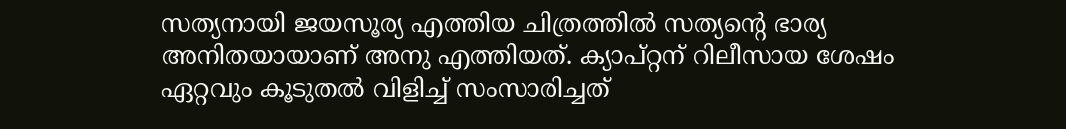സത്യനായി ജയസൂര്യ എത്തിയ ചിത്രത്തില്‍ സത്യന്റെ ഭാര്യ അനിതയായാണ് അനു എത്തിയത്. ക്യാപ്റ്റന് റിലീസായ ശേഷം ഏറ്റവും കൂടുതല്‍ വിളിച്ച് സംസാരിച്ചത്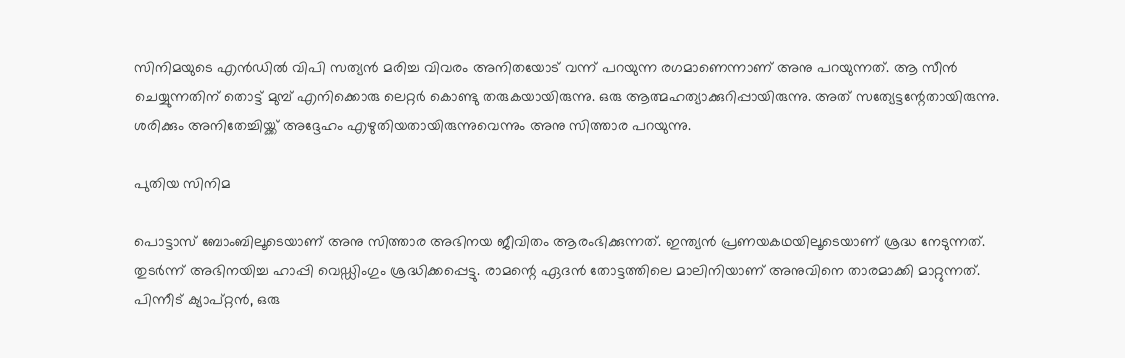സിനിമയുടെ എന്‍ഡില്‍ വിപി സത്യന്‍ മരിച്ച വിവരം അനിതയോട് വന്ന് പറയുന്ന രഗമാണെന്നാണ് അനു പറയുന്നത്. ആ സീന്‍ ചെയ്യുന്നതിന് തൊട്ട് മുമ്പ് എനിക്കൊരു ലെറ്റര്‍ കൊണ്ടു തരുകയായിരുന്നു. ഒരു ആത്മഹത്യാക്കുറിപ്പായിരുന്നു. അത് സത്യേട്ടന്റേതായിരുന്നു. ശരിക്കും അനിതേച്ചിയ്ക്ക് അദ്ദേഹം എഴുതിയതായിരുന്നുവെന്നും അനു സിത്താര പറയുന്നു.

പുതിയ സിനിമ

പൊട്ടാസ് ബോംബിലൂടെയാണ് അനു സിത്താര അഭിനയ ജീവിതം ആരംഭിക്കുന്നത്. ഇന്ത്യന്‍ പ്രണയകഥയിലൂടെയാണ് ശ്രദ്ധ നേടുന്നത്. തുടര്‍ന്ന് അഭിനയിച്ച ഹാപ്പി വെഡ്ഡിംഗും ശ്രദ്ധിക്കപ്പെട്ടു. രാമന്റെ ഏദന്‍ തോട്ടത്തിലെ മാലിനിയാണ് അനുവിനെ താരമാക്കി മാറ്റുന്നത്. പിന്നീട് ക്യാപ്റ്റന്‍, ഒരു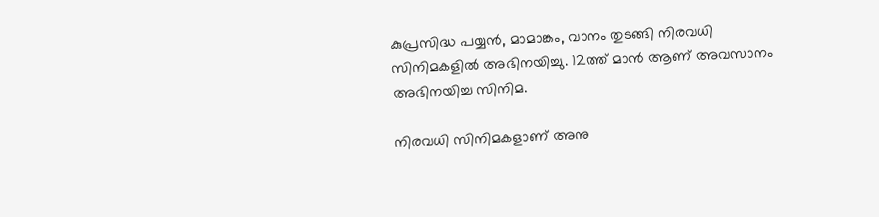കുപ്രസിദ്ധ പയ്യന്‍, മാമാങ്കം, വാനം തുടങ്ങി നിരവധി സിനിമകളില്‍ അഭിനയിച്ചു. 12ത്ത് മാന്‍ ആണ് അവസാനം അഭിനയിച്ച സിനിമ.

നിരവധി സിനിമകളാണ് അനു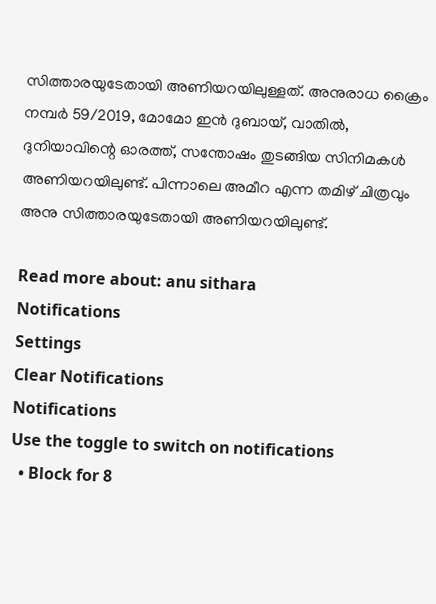സിത്താരയുടേതായി അണിയറയിലുള്ളത്. അനുരാധ ക്രൈം നമ്പര്‍ 59/2019, മോമോ ഇന്‍ ദുബായ്, വാതില്‍, ദുനിയാവിന്റെ ഓരത്ത്, സന്തോഷം തുടങ്ങിയ സിനിമകള്‍ അണിയറയിലുണ്ട്. പിന്നാലെ അമീറ എന്ന തമിഴ് ചിത്രവും അനു സിത്താരയുടേതായി അണിയറയിലുണ്ട്.

Read more about: anu sithara
Notifications
Settings
Clear Notifications
Notifications
Use the toggle to switch on notifications
  • Block for 8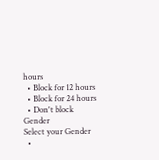hours
  • Block for 12 hours
  • Block for 24 hours
  • Don't block
Gender
Select your Gender
  •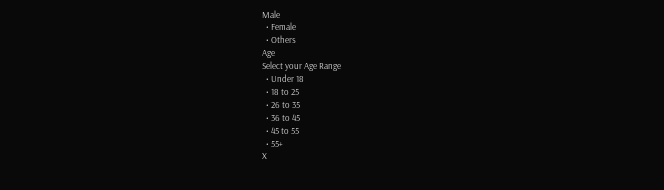Male
  • Female
  • Others
Age
Select your Age Range
  • Under 18
  • 18 to 25
  • 26 to 35
  • 36 to 45
  • 45 to 55
  • 55+
X